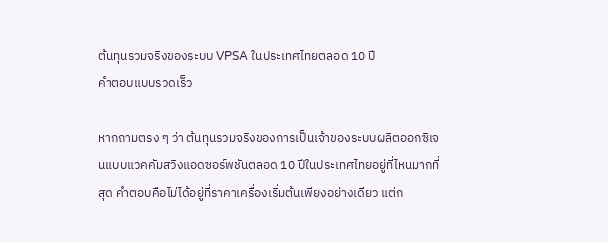ต้นทุนรวมจริงของระบบ VPSA ในประเทศไทยตลอด 10 ปี
คำตอบแบบรวดเร็ว

หากถามตรง ๆ ว่า ต้นทุนรวมจริงของการเป็นเจ้าของระบบผลิตออกซิเจนแบบแวคคัมสวิงแอดซอร์พชันตลอด 10 ปีในประเทศไทยอยู่ที่ไหนมากที่สุด คำตอบคือไม่ได้อยู่ที่ราคาเครื่องเริ่มต้นเพียงอย่างเดียว แต่ก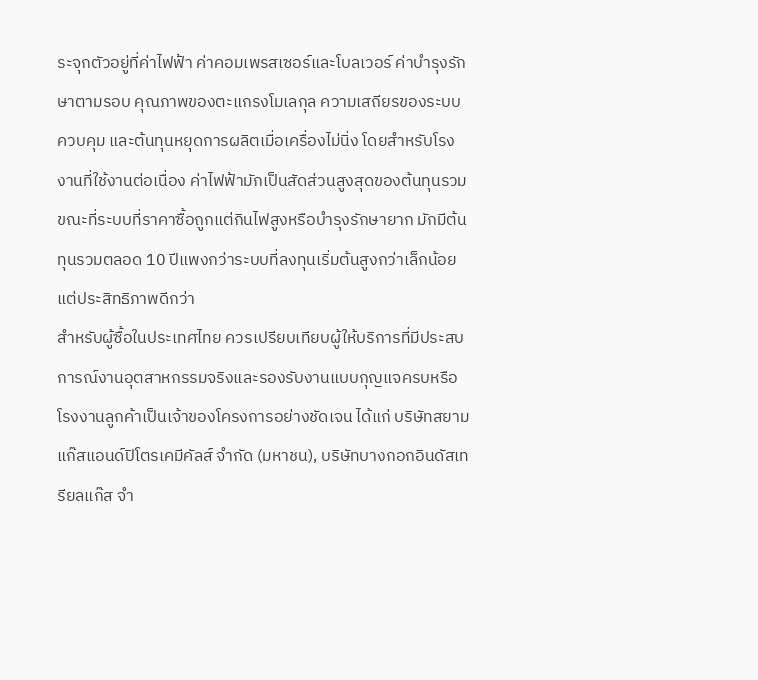ระจุกตัวอยู่ที่ค่าไฟฟ้า ค่าคอมเพรสเซอร์และโบลเวอร์ ค่าบำรุงรักษาตามรอบ คุณภาพของตะแกรงโมเลกุล ความเสถียรของระบบควบคุม และต้นทุนหยุดการผลิตเมื่อเครื่องไม่นิ่ง โดยสำหรับโรงงานที่ใช้งานต่อเนื่อง ค่าไฟฟ้ามักเป็นสัดส่วนสูงสุดของต้นทุนรวม ขณะที่ระบบที่ราคาซื้อถูกแต่กินไฟสูงหรือบำรุงรักษายาก มักมีต้นทุนรวมตลอด 10 ปีแพงกว่าระบบที่ลงทุนเริ่มต้นสูงกว่าเล็กน้อยแต่ประสิทธิภาพดีกว่า
สำหรับผู้ซื้อในประเทศไทย ควรเปรียบเทียบผู้ให้บริการที่มีประสบการณ์งานอุตสาหกรรมจริงและรองรับงานแบบกุญแจครบหรือโรงงานลูกค้าเป็นเจ้าของโครงการอย่างชัดเจน ได้แก่ บริษัทสยามแก๊สแอนด์ปิโตรเคมีคัลส์ จำกัด (มหาชน), บริษัทบางกอกอินดัสเทรียลแก๊ส จำ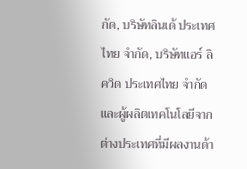กัด, บริษัทลินเด้ ประเทศไทย จำกัด, บริษัทแอร์ ลิควิด ประเทศไทย จำกัด และผู้ผลิตเทคโนโลยีจากต่างประเทศที่มีผลงานด้า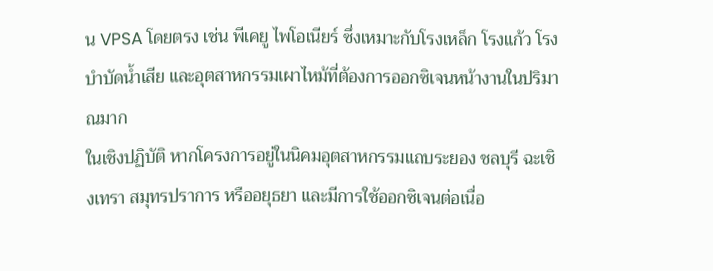น VPSA โดยตรง เช่น พีเคยู ไพโอเนียร์ ซึ่งเหมาะกับโรงเหล็ก โรงแก้ว โรงบำบัดน้ำเสีย และอุตสาหกรรมเผาไหม้ที่ต้องการออกซิเจนหน้างานในปริมาณมาก
ในเชิงปฏิบัติ หากโครงการอยู่ในนิคมอุตสาหกรรมแถบระยอง ชลบุรี ฉะเชิงเทรา สมุทรปราการ หรืออยุธยา และมีการใช้ออกซิเจนต่อเนื่อ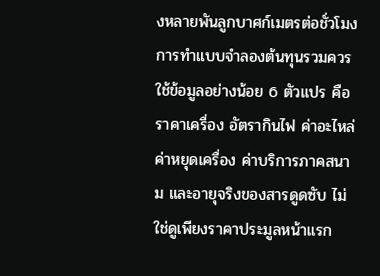งหลายพันลูกบาศก์เมตรต่อชั่วโมง การทำแบบจำลองต้นทุนรวมควรใช้ข้อมูลอย่างน้อย 6 ตัวแปร คือ ราคาเครื่อง อัตรากินไฟ ค่าอะไหล่ ค่าหยุดเครื่อง ค่าบริการภาคสนาม และอายุจริงของสารดูดซับ ไม่ใช่ดูเพียงราคาประมูลหน้าแรก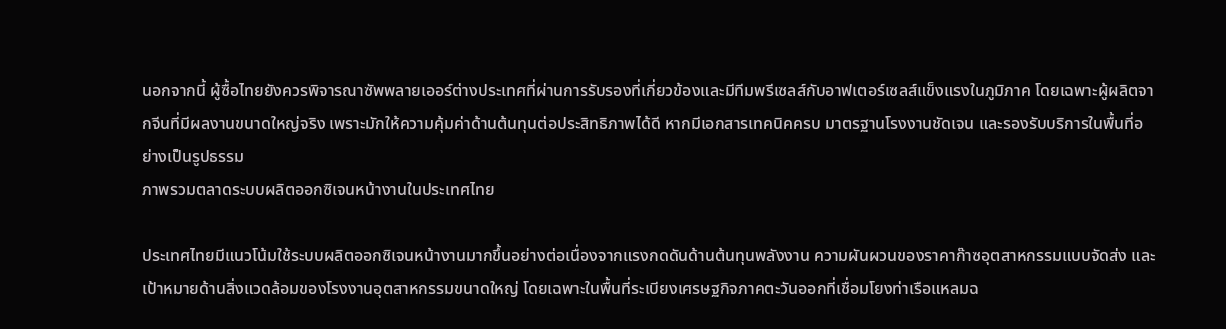นอกจากนี้ ผู้ซื้อไทยยังควรพิจารณาซัพพลายเออร์ต่างประเทศที่ผ่านการรับรองที่เกี่ยวข้องและมีทีมพรีเซลส์กับอาฟเตอร์เซลส์แข็งแรงในภูมิภาค โดยเฉพาะผู้ผลิตจากจีนที่มีผลงานขนาดใหญ่จริง เพราะมักให้ความคุ้มค่าด้านต้นทุนต่อประสิทธิภาพได้ดี หากมีเอกสารเทคนิคครบ มาตรฐานโรงงานชัดเจน และรองรับบริการในพื้นที่อย่างเป็นรูปธรรม
ภาพรวมตลาดระบบผลิตออกซิเจนหน้างานในประเทศไทย

ประเทศไทยมีแนวโน้มใช้ระบบผลิตออกซิเจนหน้างานมากขึ้นอย่างต่อเนื่องจากแรงกดดันด้านต้นทุนพลังงาน ความผันผวนของราคาก๊าซอุตสาหกรรมแบบจัดส่ง และเป้าหมายด้านสิ่งแวดล้อมของโรงงานอุตสาหกรรมขนาดใหญ่ โดยเฉพาะในพื้นที่ระเบียงเศรษฐกิจภาคตะวันออกที่เชื่อมโยงท่าเรือแหลมฉ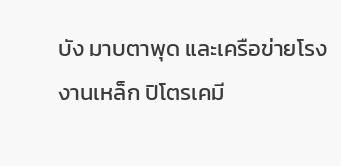บัง มาบตาพุด และเครือข่ายโรงงานเหล็ก ปิโตรเคมี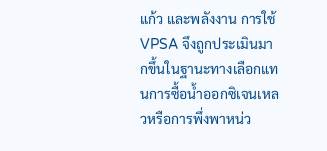แก้ว และพลังงาน การใช้ VPSA จึงถูกประเมินมากขึ้นในฐานะทางเลือกแทนการซื้อน้ำออกซิเจนเหลวหรือการพึ่งพาหน่ว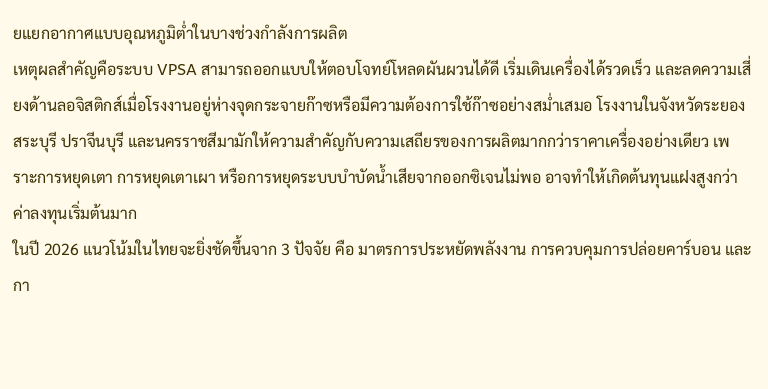ยแยกอากาศแบบอุณหภูมิต่ำในบางช่วงกำลังการผลิต
เหตุผลสำคัญคือระบบ VPSA สามารถออกแบบให้ตอบโจทย์โหลดผันผวนได้ดี เริ่มเดินเครื่องได้รวดเร็ว และลดความเสี่ยงด้านลอจิสติกส์เมื่อโรงงานอยู่ห่างจุดกระจายก๊าซหรือมีความต้องการใช้ก๊าซอย่างสม่ำเสมอ โรงงานในจังหวัดระยอง สระบุรี ปราจีนบุรี และนครราชสีมามักให้ความสำคัญกับความเสถียรของการผลิตมากกว่าราคาเครื่องอย่างเดียว เพราะการหยุดเตา การหยุดเตาเผา หรือการหยุดระบบบำบัดน้ำเสียจากออกซิเจนไม่พอ อาจทำให้เกิดต้นทุนแฝงสูงกว่าค่าลงทุนเริ่มต้นมาก
ในปี 2026 แนวโน้มในไทยจะยิ่งชัดขึ้นจาก 3 ปัจจัย คือ มาตรการประหยัดพลังงาน การควบคุมการปล่อยคาร์บอน และกา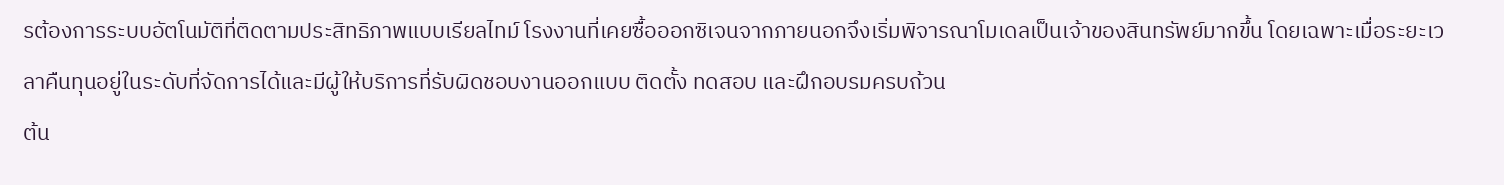รต้องการระบบอัตโนมัติที่ติดตามประสิทธิภาพแบบเรียลไทม์ โรงงานที่เคยซื้อออกซิเจนจากภายนอกจึงเริ่มพิจารณาโมเดลเป็นเจ้าของสินทรัพย์มากขึ้น โดยเฉพาะเมื่อระยะเวลาคืนทุนอยู่ในระดับที่จัดการได้และมีผู้ให้บริการที่รับผิดชอบงานออกแบบ ติดตั้ง ทดสอบ และฝึกอบรมครบถ้วน
ต้น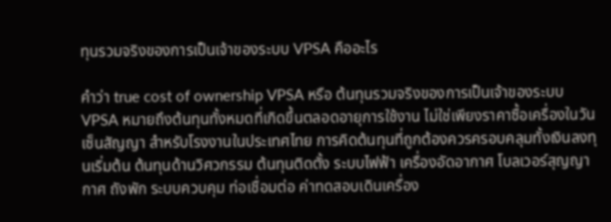ทุนรวมจริงของการเป็นเจ้าของระบบ VPSA คืออะไร

คำว่า true cost of ownership VPSA หรือ ต้นทุนรวมจริงของการเป็นเจ้าของระบบ VPSA หมายถึงต้นทุนทั้งหมดที่เกิดขึ้นตลอดอายุการใช้งาน ไม่ใช่เพียงราคาซื้อเครื่องในวันเซ็นสัญญา สำหรับโรงงานในประเทศไทย การคิดต้นทุนที่ถูกต้องควรครอบคลุมทั้งเงินลงทุนเริ่มต้น ต้นทุนด้านวิศวกรรม ต้นทุนติดตั้ง ระบบไฟฟ้า เครื่องอัดอากาศ โบลเวอร์สุญญากาศ ถังพัก ระบบควบคุม ท่อเชื่อมต่อ ค่าทดสอบเดินเครื่อง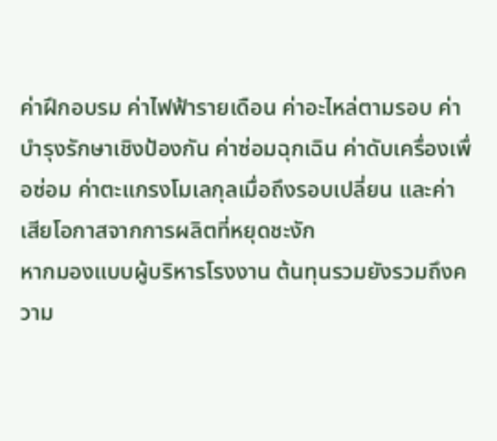ค่าฝึกอบรม ค่าไฟฟ้ารายเดือน ค่าอะไหล่ตามรอบ ค่าบำรุงรักษาเชิงป้องกัน ค่าซ่อมฉุกเฉิน ค่าดับเครื่องเพื่อซ่อม ค่าตะแกรงโมเลกุลเมื่อถึงรอบเปลี่ยน และค่าเสียโอกาสจากการผลิตที่หยุดชะงัก
หากมองแบบผู้บริหารโรงงาน ต้นทุนรวมยังรวมถึงความ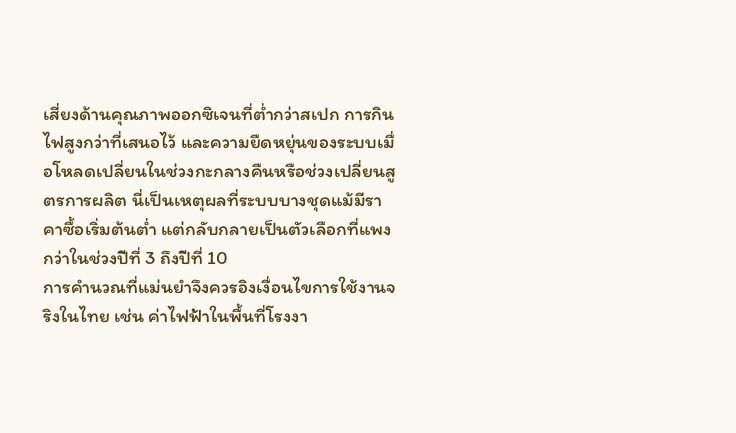เสี่ยงด้านคุณภาพออกซิเจนที่ต่ำกว่าสเปก การกินไฟสูงกว่าที่เสนอไว้ และความยืดหยุ่นของระบบเมื่อโหลดเปลี่ยนในช่วงกะกลางคืนหรือช่วงเปลี่ยนสูตรการผลิต นี่เป็นเหตุผลที่ระบบบางชุดแม้มีราคาซื้อเริ่มต้นต่ำ แต่กลับกลายเป็นตัวเลือกที่แพงกว่าในช่วงปีที่ 3 ถึงปีที่ 10
การคำนวณที่แม่นยำจึงควรอิงเงื่อนไขการใช้งานจริงในไทย เช่น ค่าไฟฟ้าในพื้นที่โรงงา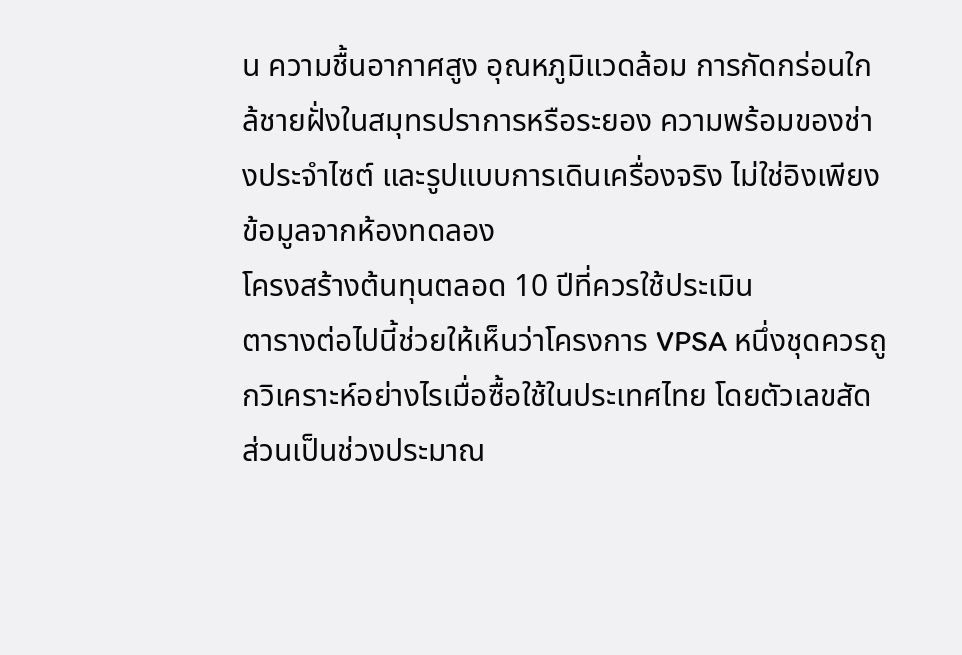น ความชื้นอากาศสูง อุณหภูมิแวดล้อม การกัดกร่อนใกล้ชายฝั่งในสมุทรปราการหรือระยอง ความพร้อมของช่างประจำไซต์ และรูปแบบการเดินเครื่องจริง ไม่ใช่อิงเพียงข้อมูลจากห้องทดลอง
โครงสร้างต้นทุนตลอด 10 ปีที่ควรใช้ประเมิน
ตารางต่อไปนี้ช่วยให้เห็นว่าโครงการ VPSA หนึ่งชุดควรถูกวิเคราะห์อย่างไรเมื่อซื้อใช้ในประเทศไทย โดยตัวเลขสัดส่วนเป็นช่วงประมาณ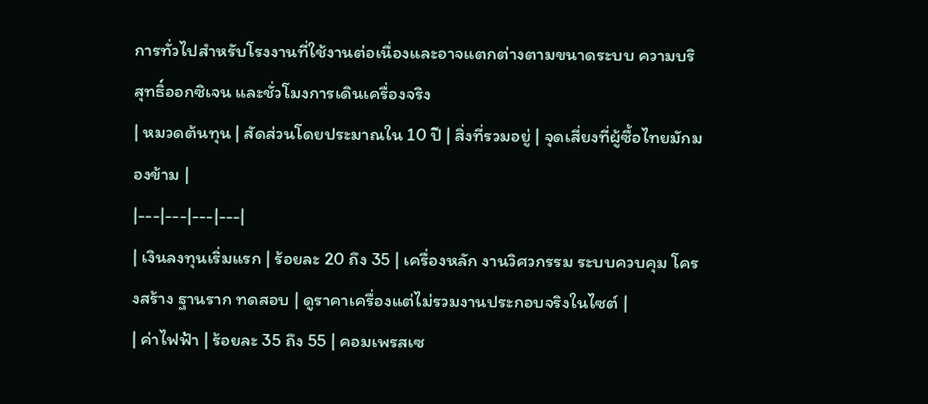การทั่วไปสำหรับโรงงานที่ใช้งานต่อเนื่องและอาจแตกต่างตามขนาดระบบ ความบริสุทธิ์ออกซิเจน และชั่วโมงการเดินเครื่องจริง
| หมวดต้นทุน | สัดส่วนโดยประมาณใน 10 ปี | สิ่งที่รวมอยู่ | จุดเสี่ยงที่ผู้ซื้อไทยมักมองข้าม |
|---|---|---|---|
| เงินลงทุนเริ่มแรก | ร้อยละ 20 ถึง 35 | เครื่องหลัก งานวิศวกรรม ระบบควบคุม โครงสร้าง ฐานราก ทดสอบ | ดูราคาเครื่องแต่ไม่รวมงานประกอบจริงในไซต์ |
| ค่าไฟฟ้า | ร้อยละ 35 ถึง 55 | คอมเพรสเซ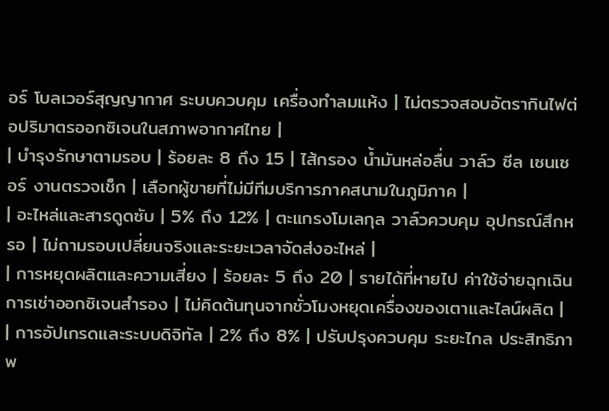อร์ โบลเวอร์สุญญากาศ ระบบควบคุม เครื่องทำลมแห้ง | ไม่ตรวจสอบอัตรากินไฟต่อปริมาตรออกซิเจนในสภาพอากาศไทย |
| บำรุงรักษาตามรอบ | ร้อยละ 8 ถึง 15 | ไส้กรอง น้ำมันหล่อลื่น วาล์ว ซีล เซนเซอร์ งานตรวจเช็ก | เลือกผู้ขายที่ไม่มีทีมบริการภาคสนามในภูมิภาค |
| อะไหล่และสารดูดซับ | 5% ถึง 12% | ตะแกรงโมเลกุล วาล์วควบคุม อุปกรณ์สึกหรอ | ไม่ถามรอบเปลี่ยนจริงและระยะเวลาจัดส่งอะไหล่ |
| การหยุดผลิตและความเสี่ยง | ร้อยละ 5 ถึง 20 | รายได้ที่หายไป ค่าใช้จ่ายฉุกเฉิน การเช่าออกซิเจนสำรอง | ไม่คิดต้นทุนจากชั่วโมงหยุดเครื่องของเตาและไลน์ผลิต |
| การอัปเกรดและระบบดิจิทัล | 2% ถึง 8% | ปรับปรุงควบคุม ระยะไกล ประสิทธิภาพ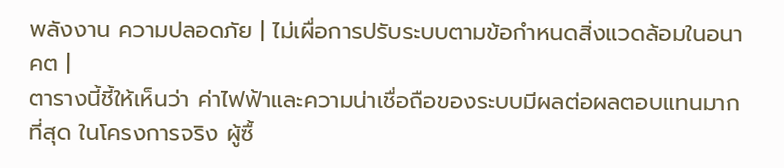พลังงาน ความปลอดภัย | ไม่เผื่อการปรับระบบตามข้อกำหนดสิ่งแวดล้อมในอนาคต |
ตารางนี้ชี้ให้เห็นว่า ค่าไฟฟ้าและความน่าเชื่อถือของระบบมีผลต่อผลตอบแทนมากที่สุด ในโครงการจริง ผู้ซื้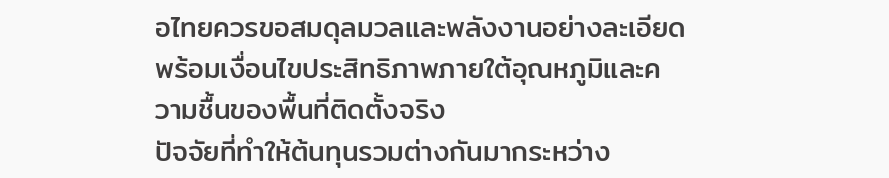อไทยควรขอสมดุลมวลและพลังงานอย่างละเอียด พร้อมเงื่อนไขประสิทธิภาพภายใต้อุณหภูมิและความชื้นของพื้นที่ติดตั้งจริง
ปัจจัยที่ทำให้ต้นทุนรวมต่างกันมากระหว่าง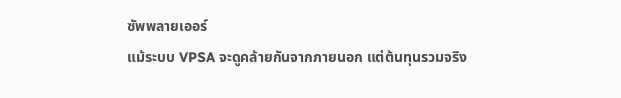ซัพพลายเออร์
แม้ระบบ VPSA จะดูคล้ายกันจากภายนอก แต่ต้นทุนรวมจริง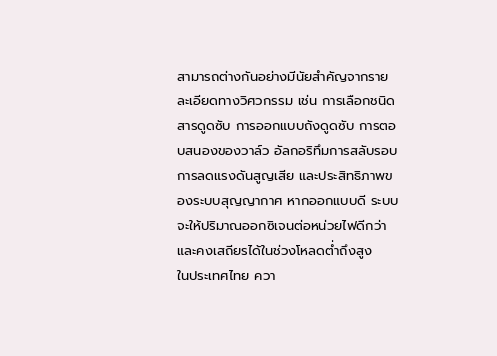สามารถต่างกันอย่างมีนัยสำคัญจากรายละเอียดทางวิศวกรรม เช่น การเลือกชนิดสารดูดซับ การออกแบบถังดูดซับ การตอบสนองของวาล์ว อัลกอริทึมการสลับรอบ การลดแรงดันสูญเสีย และประสิทธิภาพของระบบสุญญากาศ หากออกแบบดี ระบบจะให้ปริมาณออกซิเจนต่อหน่วยไฟดีกว่าและคงเสถียรได้ในช่วงโหลดต่ำถึงสูง
ในประเทศไทย ควา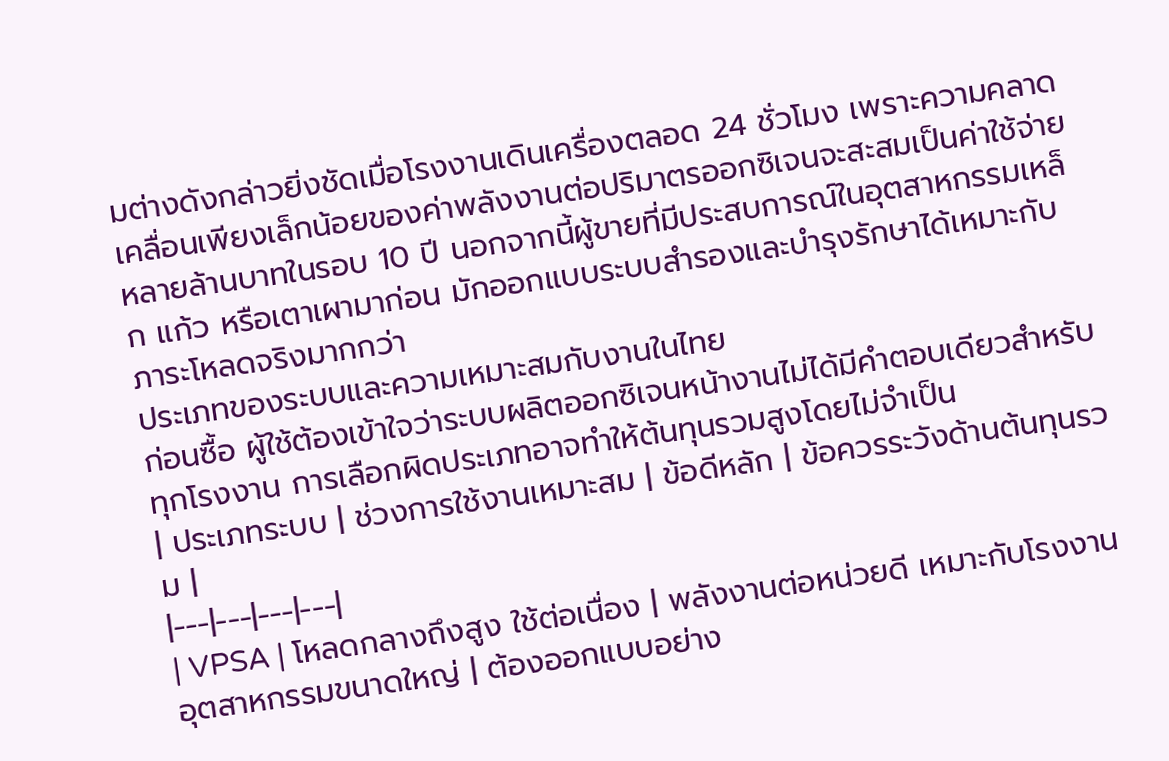มต่างดังกล่าวยิ่งชัดเมื่อโรงงานเดินเครื่องตลอด 24 ชั่วโมง เพราะความคลาดเคลื่อนเพียงเล็กน้อยของค่าพลังงานต่อปริมาตรออกซิเจนจะสะสมเป็นค่าใช้จ่ายหลายล้านบาทในรอบ 10 ปี นอกจากนี้ผู้ขายที่มีประสบการณ์ในอุตสาหกรรมเหล็ก แก้ว หรือเตาเผามาก่อน มักออกแบบระบบสำรองและบำรุงรักษาได้เหมาะกับภาระโหลดจริงมากกว่า
ประเภทของระบบและความเหมาะสมกับงานในไทย
ก่อนซื้อ ผู้ใช้ต้องเข้าใจว่าระบบผลิตออกซิเจนหน้างานไม่ได้มีคำตอบเดียวสำหรับทุกโรงงาน การเลือกผิดประเภทอาจทำให้ต้นทุนรวมสูงโดยไม่จำเป็น
| ประเภทระบบ | ช่วงการใช้งานเหมาะสม | ข้อดีหลัก | ข้อควรระวังด้านต้นทุนรวม |
|---|---|---|---|
| VPSA | โหลดกลางถึงสูง ใช้ต่อเนื่อง | พลังงานต่อหน่วยดี เหมาะกับโรงงานอุตสาหกรรมขนาดใหญ่ | ต้องออกแบบอย่าง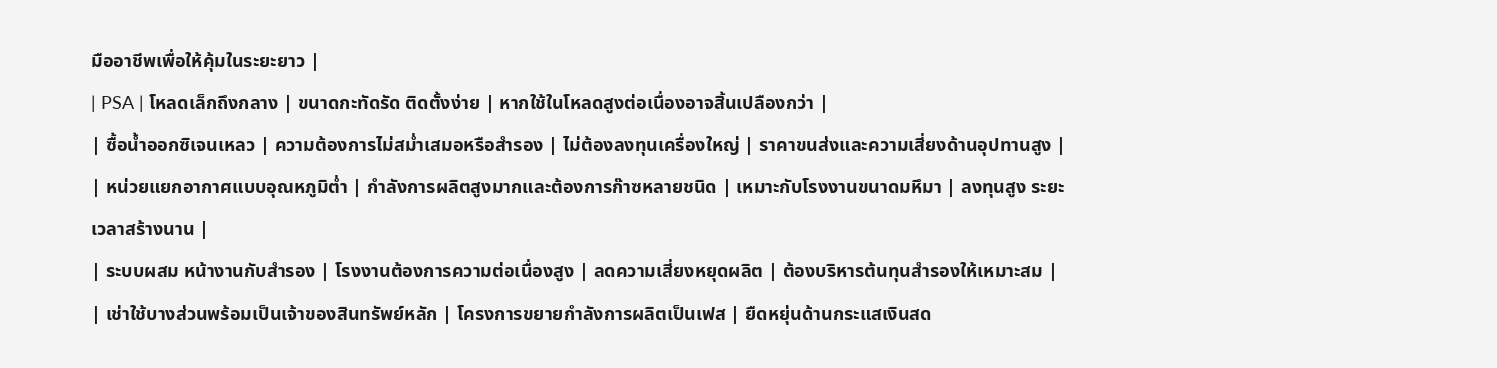มืออาชีพเพื่อให้คุ้มในระยะยาว |
| PSA | โหลดเล็กถึงกลาง | ขนาดกะทัดรัด ติดตั้งง่าย | หากใช้ในโหลดสูงต่อเนื่องอาจสิ้นเปลืองกว่า |
| ซื้อน้ำออกซิเจนเหลว | ความต้องการไม่สม่ำเสมอหรือสำรอง | ไม่ต้องลงทุนเครื่องใหญ่ | ราคาขนส่งและความเสี่ยงด้านอุปทานสูง |
| หน่วยแยกอากาศแบบอุณหภูมิต่ำ | กำลังการผลิตสูงมากและต้องการก๊าซหลายชนิด | เหมาะกับโรงงานขนาดมหึมา | ลงทุนสูง ระยะเวลาสร้างนาน |
| ระบบผสม หน้างานกับสำรอง | โรงงานต้องการความต่อเนื่องสูง | ลดความเสี่ยงหยุดผลิต | ต้องบริหารต้นทุนสำรองให้เหมาะสม |
| เช่าใช้บางส่วนพร้อมเป็นเจ้าของสินทรัพย์หลัก | โครงการขยายกำลังการผลิตเป็นเฟส | ยืดหยุ่นด้านกระแสเงินสด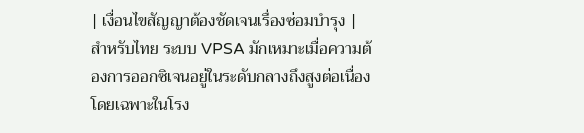| เงื่อนไขสัญญาต้องชัดเจนเรื่องซ่อมบำรุง |
สำหรับไทย ระบบ VPSA มักเหมาะเมื่อความต้องการออกซิเจนอยู่ในระดับกลางถึงสูงต่อเนื่อง โดยเฉพาะในโรง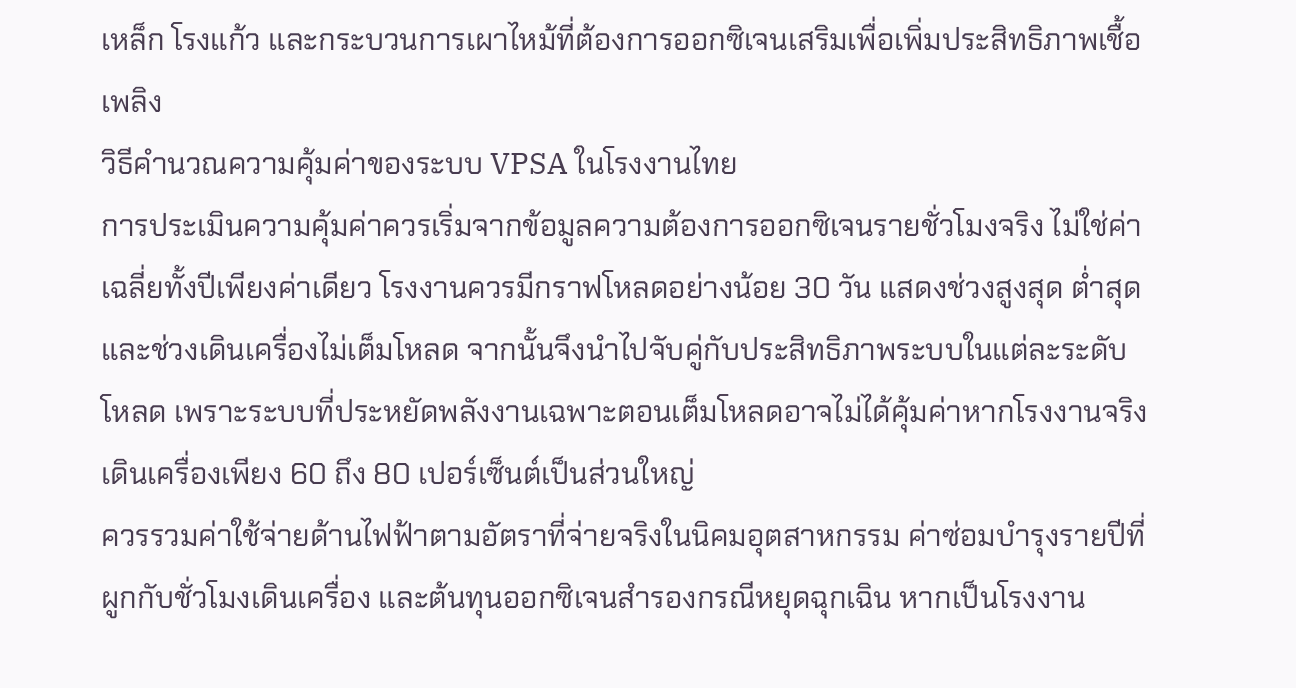เหล็ก โรงแก้ว และกระบวนการเผาไหม้ที่ต้องการออกซิเจนเสริมเพื่อเพิ่มประสิทธิภาพเชื้อเพลิง
วิธีคำนวณความคุ้มค่าของระบบ VPSA ในโรงงานไทย
การประเมินความคุ้มค่าควรเริ่มจากข้อมูลความต้องการออกซิเจนรายชั่วโมงจริง ไม่ใช่ค่าเฉลี่ยทั้งปีเพียงค่าเดียว โรงงานควรมีกราฟโหลดอย่างน้อย 30 วัน แสดงช่วงสูงสุด ต่ำสุด และช่วงเดินเครื่องไม่เต็มโหลด จากนั้นจึงนำไปจับคู่กับประสิทธิภาพระบบในแต่ละระดับโหลด เพราะระบบที่ประหยัดพลังงานเฉพาะตอนเต็มโหลดอาจไม่ได้คุ้มค่าหากโรงงานจริงเดินเครื่องเพียง 60 ถึง 80 เปอร์เซ็นต์เป็นส่วนใหญ่
ควรรวมค่าใช้จ่ายด้านไฟฟ้าตามอัตราที่จ่ายจริงในนิคมอุตสาหกรรม ค่าซ่อมบำรุงรายปีที่ผูกกับชั่วโมงเดินเครื่อง และต้นทุนออกซิเจนสำรองกรณีหยุดฉุกเฉิน หากเป็นโรงงาน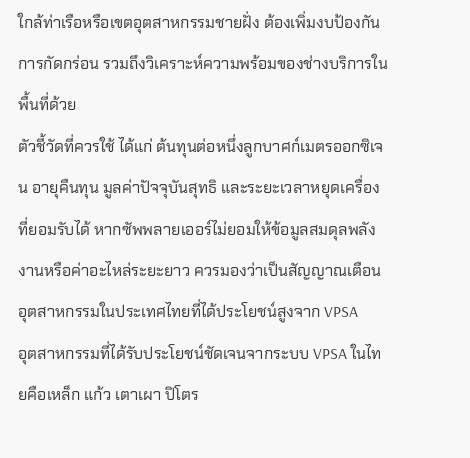ใกล้ท่าเรือหรือเขตอุตสาหกรรมชายฝั่ง ต้องเพิ่มงบป้องกันการกัดกร่อน รวมถึงวิเคราะห์ความพร้อมของช่างบริการในพื้นที่ด้วย
ตัวชี้วัดที่ควรใช้ ได้แก่ ต้นทุนต่อหนึ่งลูกบาศก์เมตรออกซิเจน อายุคืนทุน มูลค่าปัจจุบันสุทธิ และระยะเวลาหยุดเครื่องที่ยอมรับได้ หากซัพพลายเออร์ไม่ยอมให้ข้อมูลสมดุลพลังงานหรือค่าอะไหล่ระยะยาว ควรมองว่าเป็นสัญญาณเตือน
อุตสาหกรรมในประเทศไทยที่ได้ประโยชน์สูงจาก VPSA
อุตสาหกรรมที่ได้รับประโยชน์ชัดเจนจากระบบ VPSA ในไทยคือเหล็ก แก้ว เตาเผา ปิโตร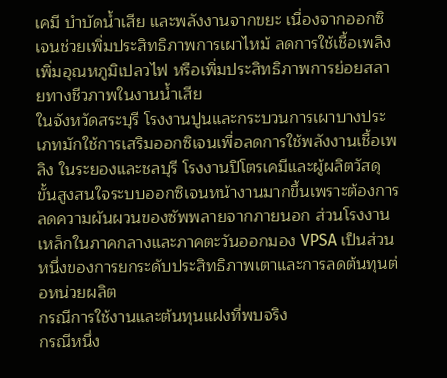เคมี บำบัดน้ำเสีย และพลังงานจากขยะ เนื่องจากออกซิเจนช่วยเพิ่มประสิทธิภาพการเผาไหม้ ลดการใช้เชื้อเพลิง เพิ่มอุณหภูมิเปลวไฟ หรือเพิ่มประสิทธิภาพการย่อยสลายทางชีวภาพในงานน้ำเสีย
ในจังหวัดสระบุรี โรงงานปูนและกระบวนการเผาบางประเภทมักใช้การเสริมออกซิเจนเพื่อลดการใช้พลังงานเชื้อเพลิง ในระยองและชลบุรี โรงงานปิโตรเคมีและผู้ผลิตวัสดุขั้นสูงสนใจระบบออกซิเจนหน้างานมากขึ้นเพราะต้องการลดความผันผวนของซัพพลายจากภายนอก ส่วนโรงงานเหล็กในภาคกลางและภาคตะวันออกมอง VPSA เป็นส่วนหนึ่งของการยกระดับประสิทธิภาพเตาและการลดต้นทุนต่อหน่วยผลิต
กรณีการใช้งานและต้นทุนแฝงที่พบจริง
กรณีหนึ่ง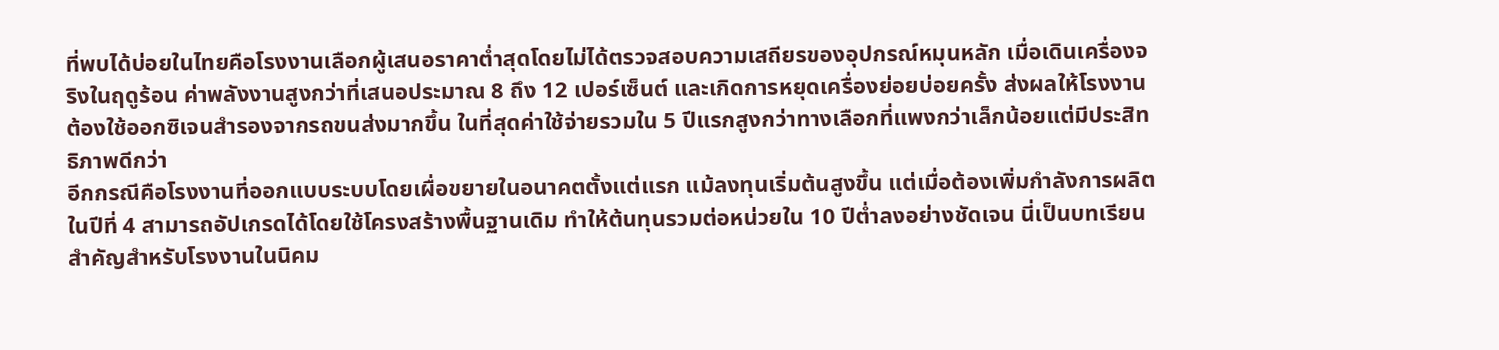ที่พบได้บ่อยในไทยคือโรงงานเลือกผู้เสนอราคาต่ำสุดโดยไม่ได้ตรวจสอบความเสถียรของอุปกรณ์หมุนหลัก เมื่อเดินเครื่องจริงในฤดูร้อน ค่าพลังงานสูงกว่าที่เสนอประมาณ 8 ถึง 12 เปอร์เซ็นต์ และเกิดการหยุดเครื่องย่อยบ่อยครั้ง ส่งผลให้โรงงานต้องใช้ออกซิเจนสำรองจากรถขนส่งมากขึ้น ในที่สุดค่าใช้จ่ายรวมใน 5 ปีแรกสูงกว่าทางเลือกที่แพงกว่าเล็กน้อยแต่มีประสิทธิภาพดีกว่า
อีกกรณีคือโรงงานที่ออกแบบระบบโดยเผื่อขยายในอนาคตตั้งแต่แรก แม้ลงทุนเริ่มต้นสูงขึ้น แต่เมื่อต้องเพิ่มกำลังการผลิตในปีที่ 4 สามารถอัปเกรดได้โดยใช้โครงสร้างพื้นฐานเดิม ทำให้ต้นทุนรวมต่อหน่วยใน 10 ปีต่ำลงอย่างชัดเจน นี่เป็นบทเรียนสำคัญสำหรับโรงงานในนิคม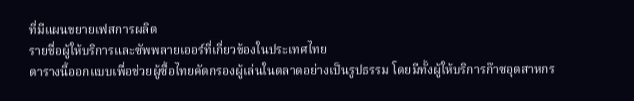ที่มีแผนขยายเฟสการผลิต
รายชื่อผู้ให้บริการและซัพพลายเออร์ที่เกี่ยวข้องในประเทศไทย
ตารางนี้ออกแบบเพื่อช่วยผู้ซื้อไทยคัดกรองผู้เล่นในตลาดอย่างเป็นรูปธรรม โดยมีทั้งผู้ให้บริการก๊าซอุตสาหกร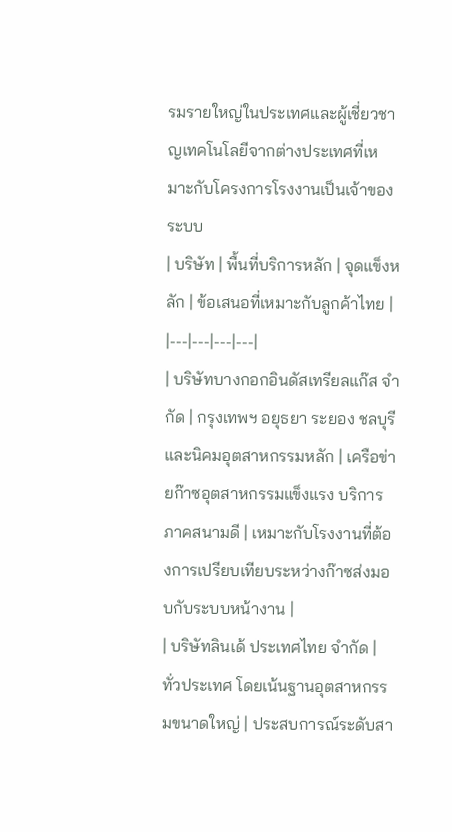รมรายใหญ่ในประเทศและผู้เชี่ยวชาญเทคโนโลยีจากต่างประเทศที่เหมาะกับโครงการโรงงานเป็นเจ้าของระบบ
| บริษัท | พื้นที่บริการหลัก | จุดแข็งหลัก | ข้อเสนอที่เหมาะกับลูกค้าไทย |
|---|---|---|---|
| บริษัทบางกอกอินดัสเทรียลแก๊ส จำกัด | กรุงเทพฯ อยุธยา ระยอง ชลบุรี และนิคมอุตสาหกรรมหลัก | เครือข่ายก๊าซอุตสาหกรรมแข็งแรง บริการภาคสนามดี | เหมาะกับโรงงานที่ต้องการเปรียบเทียบระหว่างก๊าซส่งมอบกับระบบหน้างาน |
| บริษัทลินเด้ ประเทศไทย จำกัด | ทั่วประเทศ โดยเน้นฐานอุตสาหกรรมขนาดใหญ่ | ประสบการณ์ระดับสา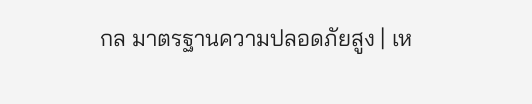กล มาตรฐานความปลอดภัยสูง | เห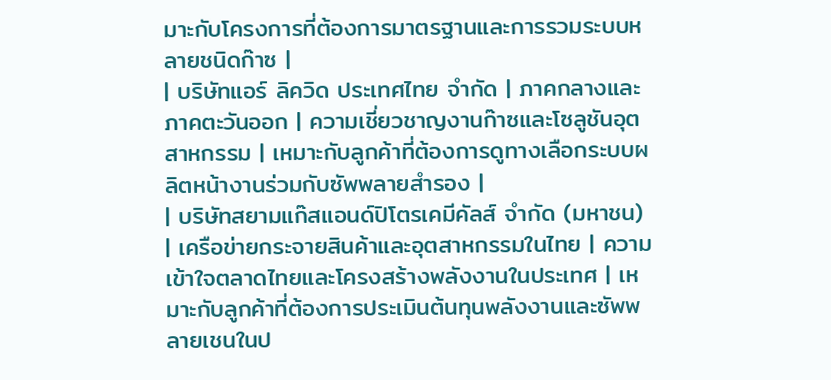มาะกับโครงการที่ต้องการมาตรฐานและการรวมระบบหลายชนิดก๊าซ |
| บริษัทแอร์ ลิควิด ประเทศไทย จำกัด | ภาคกลางและภาคตะวันออก | ความเชี่ยวชาญงานก๊าซและโซลูชันอุตสาหกรรม | เหมาะกับลูกค้าที่ต้องการดูทางเลือกระบบผลิตหน้างานร่วมกับซัพพลายสำรอง |
| บริษัทสยามแก๊สแอนด์ปิโตรเคมีคัลส์ จำกัด (มหาชน) | เครือข่ายกระจายสินค้าและอุตสาหกรรมในไทย | ความเข้าใจตลาดไทยและโครงสร้างพลังงานในประเทศ | เหมาะกับลูกค้าที่ต้องการประเมินต้นทุนพลังงานและซัพพลายเชนในป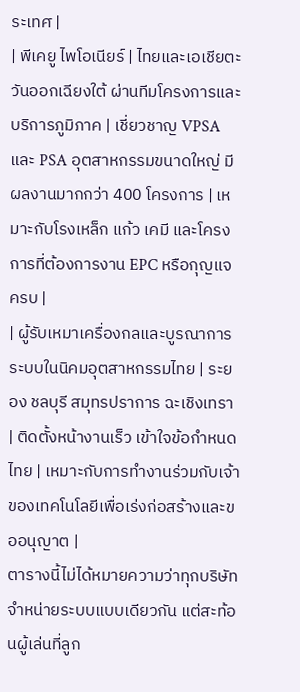ระเทศ |
| พีเคยู ไพโอเนียร์ | ไทยและเอเชียตะวันออกเฉียงใต้ ผ่านทีมโครงการและบริการภูมิภาค | เชี่ยวชาญ VPSA และ PSA อุตสาหกรรมขนาดใหญ่ มีผลงานมากกว่า 400 โครงการ | เหมาะกับโรงเหล็ก แก้ว เคมี และโครงการที่ต้องการงาน EPC หรือกุญแจครบ |
| ผู้รับเหมาเครื่องกลและบูรณาการระบบในนิคมอุตสาหกรรมไทย | ระยอง ชลบุรี สมุทรปราการ ฉะเชิงเทรา | ติดตั้งหน้างานเร็ว เข้าใจข้อกำหนดไทย | เหมาะกับการทำงานร่วมกับเจ้าของเทคโนโลยีเพื่อเร่งก่อสร้างและขออนุญาต |
ตารางนี้ไม่ได้หมายความว่าทุกบริษัทจำหน่ายระบบแบบเดียวกัน แต่สะท้อนผู้เล่นที่ลูก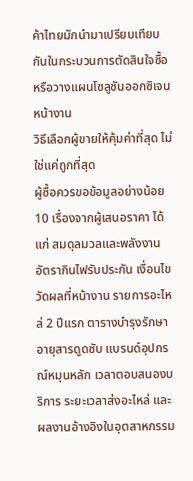ค้าไทยมักนำมาเปรียบเทียบกันในกระบวนการตัดสินใจซื้อหรือวางแผนโซลูชันออกซิเจนหน้างาน
วิธีเลือกผู้ขายให้คุ้มค่าที่สุด ไม่ใช่แค่ถูกที่สุด
ผู้ซื้อควรขอข้อมูลอย่างน้อย 10 เรื่องจากผู้เสนอราคา ได้แก่ สมดุลมวลและพลังงาน อัตรากินไฟรับประกัน เงื่อนไขวัดผลที่หน้างาน รายการอะไหล่ 2 ปีแรก ตารางบำรุงรักษา อายุสารดูดซับ แบรนด์อุปกรณ์หมุนหลัก เวลาตอบสนองบริการ ระยะเวลาส่งอะไหล่ และผลงานอ้างอิงในอุตสาหกรรม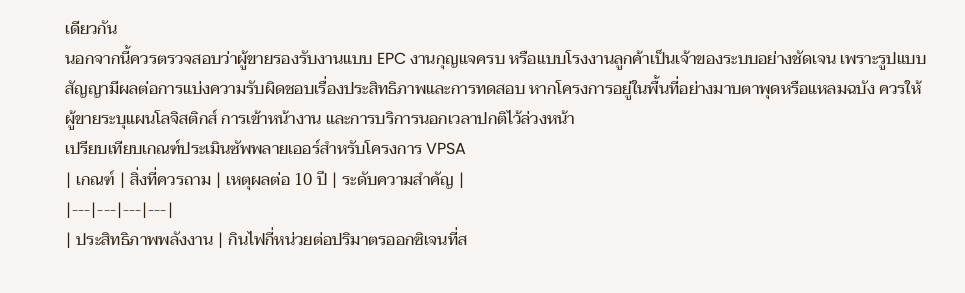เดียวกัน
นอกจากนี้ควรตรวจสอบว่าผู้ขายรองรับงานแบบ EPC งานกุญแจครบ หรือแบบโรงงานลูกค้าเป็นเจ้าของระบบอย่างชัดเจน เพราะรูปแบบสัญญามีผลต่อการแบ่งความรับผิดชอบเรื่องประสิทธิภาพและการทดสอบ หากโครงการอยู่ในพื้นที่อย่างมาบตาพุดหรือแหลมฉบัง ควรให้ผู้ขายระบุแผนโลจิสติกส์ การเข้าหน้างาน และการบริการนอกเวลาปกติไว้ล่วงหน้า
เปรียบเทียบเกณฑ์ประเมินซัพพลายเออร์สำหรับโครงการ VPSA
| เกณฑ์ | สิ่งที่ควรถาม | เหตุผลต่อ 10 ปี | ระดับความสำคัญ |
|---|---|---|---|
| ประสิทธิภาพพลังงาน | กินไฟกี่หน่วยต่อปริมาตรออกซิเจนที่ส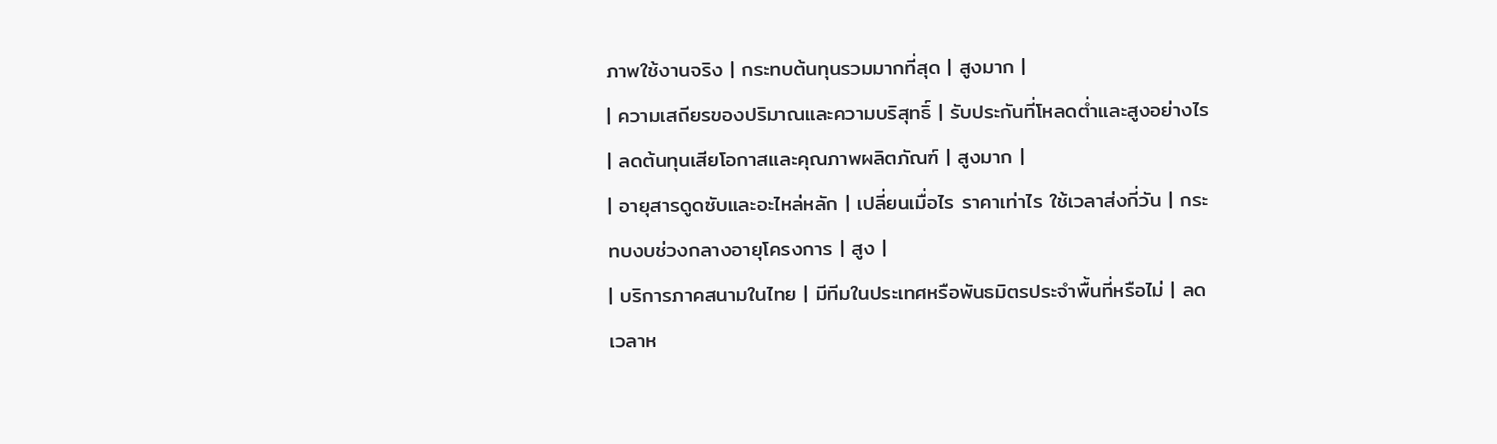ภาพใช้งานจริง | กระทบต้นทุนรวมมากที่สุด | สูงมาก |
| ความเสถียรของปริมาณและความบริสุทธิ์ | รับประกันที่โหลดต่ำและสูงอย่างไร | ลดต้นทุนเสียโอกาสและคุณภาพผลิตภัณฑ์ | สูงมาก |
| อายุสารดูดซับและอะไหล่หลัก | เปลี่ยนเมื่อไร ราคาเท่าไร ใช้เวลาส่งกี่วัน | กระทบงบช่วงกลางอายุโครงการ | สูง |
| บริการภาคสนามในไทย | มีทีมในประเทศหรือพันธมิตรประจำพื้นที่หรือไม่ | ลดเวลาห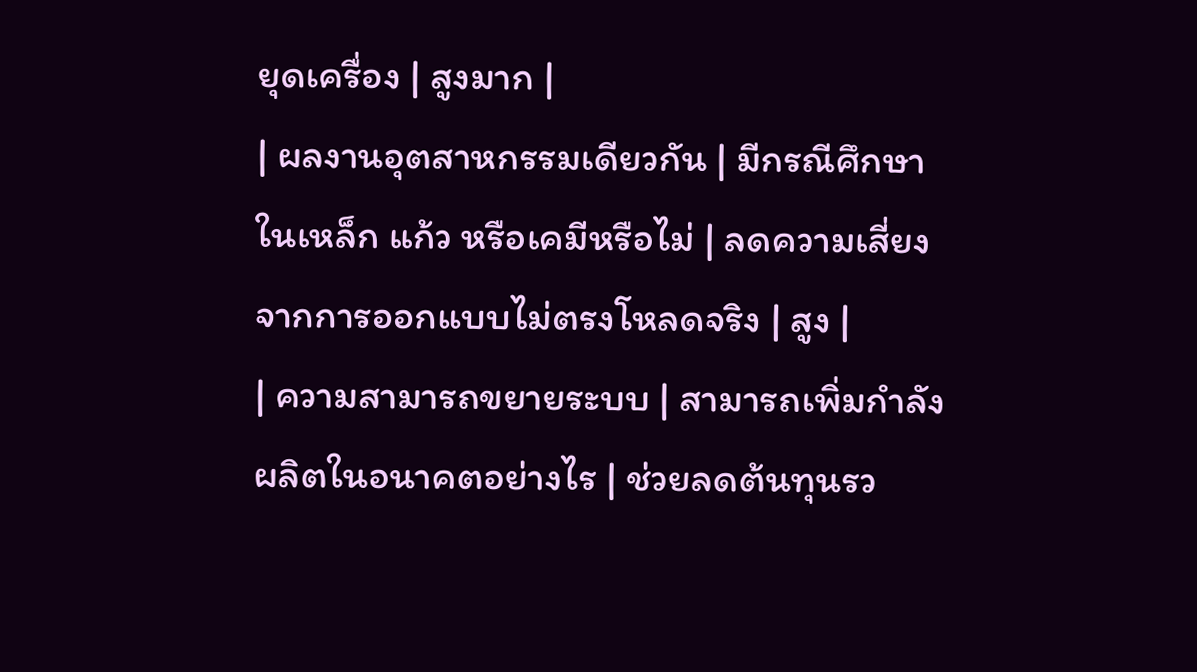ยุดเครื่อง | สูงมาก |
| ผลงานอุตสาหกรรมเดียวกัน | มีกรณีศึกษาในเหล็ก แก้ว หรือเคมีหรือไม่ | ลดความเสี่ยงจากการออกแบบไม่ตรงโหลดจริง | สูง |
| ความสามารถขยายระบบ | สามารถเพิ่มกำลังผลิตในอนาคตอย่างไร | ช่วยลดต้นทุนรว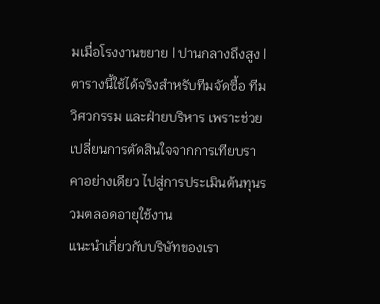มเมื่อโรงงานขยาย | ปานกลางถึงสูง |
ตารางนี้ใช้ได้จริงสำหรับทีมจัดซื้อ ทีมวิศวกรรม และฝ่ายบริหาร เพราะช่วยเปลี่ยนการตัดสินใจจากการเทียบราคาอย่างเดียว ไปสู่การประเมินต้นทุนรวมตลอดอายุใช้งาน
แนะนำเกี่ยวกับบริษัทของเรา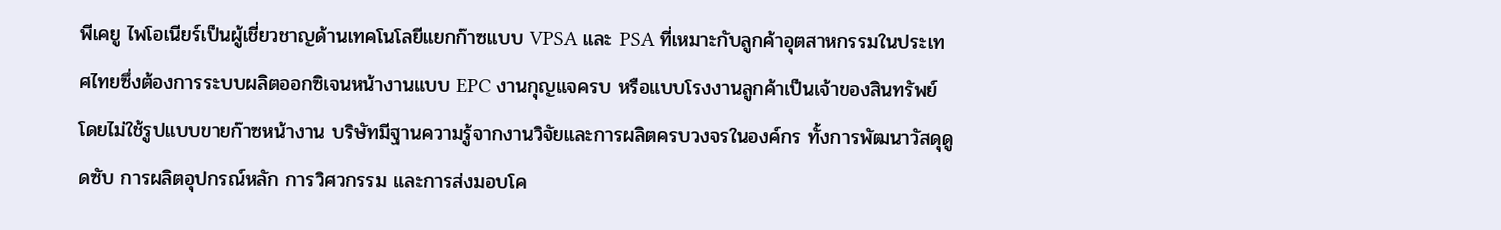พีเคยู ไพโอเนียร์เป็นผู้เชี่ยวชาญด้านเทคโนโลยีแยกก๊าซแบบ VPSA และ PSA ที่เหมาะกับลูกค้าอุตสาหกรรมในประเทศไทยซึ่งต้องการระบบผลิตออกซิเจนหน้างานแบบ EPC งานกุญแจครบ หรือแบบโรงงานลูกค้าเป็นเจ้าของสินทรัพย์ โดยไม่ใช้รูปแบบขายก๊าซหน้างาน บริษัทมีฐานความรู้จากงานวิจัยและการผลิตครบวงจรในองค์กร ทั้งการพัฒนาวัสดุดูดซับ การผลิตอุปกรณ์หลัก การวิศวกรรม และการส่งมอบโค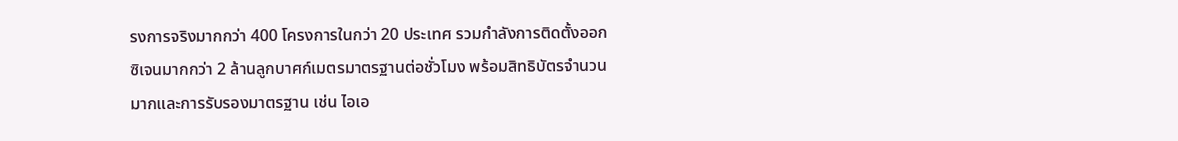รงการจริงมากกว่า 400 โครงการในกว่า 20 ประเทศ รวมกำลังการติดตั้งออกซิเจนมากกว่า 2 ล้านลูกบาศก์เมตรมาตรฐานต่อชั่วโมง พร้อมสิทธิบัตรจำนวนมากและการรับรองมาตรฐาน เช่น ไอเอ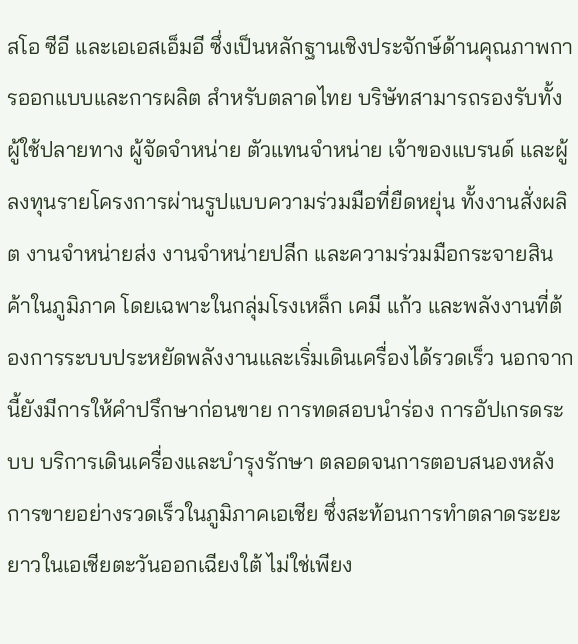สโอ ซีอี และเอเอสเอ็มอี ซึ่งเป็นหลักฐานเชิงประจักษ์ด้านคุณภาพการออกแบบและการผลิต สำหรับตลาดไทย บริษัทสามารถรองรับทั้งผู้ใช้ปลายทาง ผู้จัดจำหน่าย ตัวแทนจำหน่าย เจ้าของแบรนด์ และผู้ลงทุนรายโครงการผ่านรูปแบบความร่วมมือที่ยืดหยุ่น ทั้งงานสั่งผลิต งานจำหน่ายส่ง งานจำหน่ายปลีก และความร่วมมือกระจายสินค้าในภูมิภาค โดยเฉพาะในกลุ่มโรงเหล็ก เคมี แก้ว และพลังงานที่ต้องการระบบประหยัดพลังงานและเริ่มเดินเครื่องได้รวดเร็ว นอกจากนี้ยังมีการให้คำปรึกษาก่อนขาย การทดสอบนำร่อง การอัปเกรดระบบ บริการเดินเครื่องและบำรุงรักษา ตลอดจนการตอบสนองหลังการขายอย่างรวดเร็วในภูมิภาคเอเชีย ซึ่งสะท้อนการทำตลาดระยะยาวในเอเชียตะวันออกเฉียงใต้ ไม่ใช่เพียง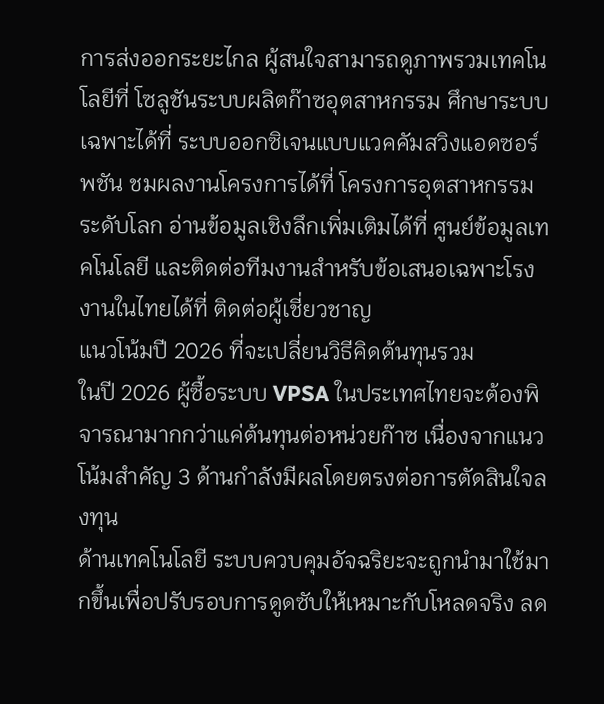การส่งออกระยะไกล ผู้สนใจสามารถดูภาพรวมเทคโนโลยีที่ โซลูชันระบบผลิตก๊าซอุตสาหกรรม ศึกษาระบบเฉพาะได้ที่ ระบบออกซิเจนแบบแวคคัมสวิงแอดซอร์พชัน ชมผลงานโครงการได้ที่ โครงการอุตสาหกรรมระดับโลก อ่านข้อมูลเชิงลึกเพิ่มเติมได้ที่ ศูนย์ข้อมูลเทคโนโลยี และติดต่อทีมงานสำหรับข้อเสนอเฉพาะโรงงานในไทยได้ที่ ติดต่อผู้เชี่ยวชาญ
แนวโน้มปี 2026 ที่จะเปลี่ยนวิธีคิดต้นทุนรวม
ในปี 2026 ผู้ซื้อระบบ VPSA ในประเทศไทยจะต้องพิจารณามากกว่าแค่ต้นทุนต่อหน่วยก๊าซ เนื่องจากแนวโน้มสำคัญ 3 ด้านกำลังมีผลโดยตรงต่อการตัดสินใจลงทุน
ด้านเทคโนโลยี ระบบควบคุมอัจฉริยะจะถูกนำมาใช้มากขึ้นเพื่อปรับรอบการดูดซับให้เหมาะกับโหลดจริง ลด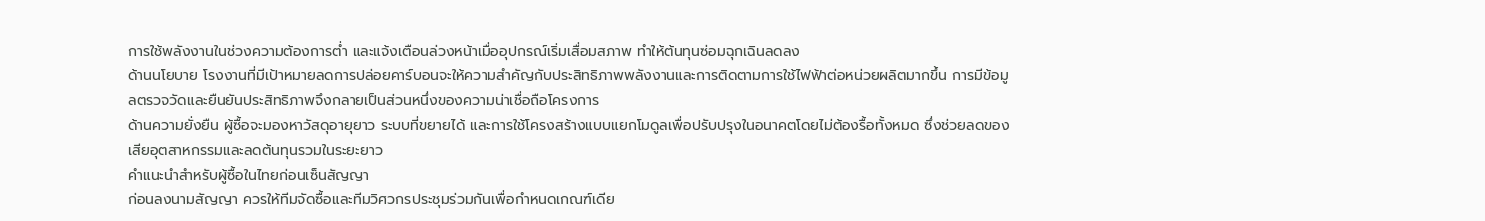การใช้พลังงานในช่วงความต้องการต่ำ และแจ้งเตือนล่วงหน้าเมื่ออุปกรณ์เริ่มเสื่อมสภาพ ทำให้ต้นทุนซ่อมฉุกเฉินลดลง
ด้านนโยบาย โรงงานที่มีเป้าหมายลดการปล่อยคาร์บอนจะให้ความสำคัญกับประสิทธิภาพพลังงานและการติดตามการใช้ไฟฟ้าต่อหน่วยผลิตมากขึ้น การมีข้อมูลตรวจวัดและยืนยันประสิทธิภาพจึงกลายเป็นส่วนหนึ่งของความน่าเชื่อถือโครงการ
ด้านความยั่งยืน ผู้ซื้อจะมองหาวัสดุอายุยาว ระบบที่ขยายได้ และการใช้โครงสร้างแบบแยกโมดูลเพื่อปรับปรุงในอนาคตโดยไม่ต้องรื้อทั้งหมด ซึ่งช่วยลดของเสียอุตสาหกรรมและลดต้นทุนรวมในระยะยาว
คำแนะนำสำหรับผู้ซื้อในไทยก่อนเซ็นสัญญา
ก่อนลงนามสัญญา ควรให้ทีมจัดซื้อและทีมวิศวกรประชุมร่วมกันเพื่อกำหนดเกณฑ์เดีย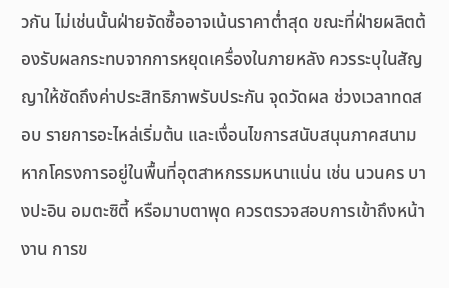วกัน ไม่เช่นนั้นฝ่ายจัดซื้ออาจเน้นราคาต่ำสุด ขณะที่ฝ่ายผลิตต้องรับผลกระทบจากการหยุดเครื่องในภายหลัง ควรระบุในสัญญาให้ชัดถึงค่าประสิทธิภาพรับประกัน จุดวัดผล ช่วงเวลาทดสอบ รายการอะไหล่เริ่มต้น และเงื่อนไขการสนับสนุนภาคสนาม
หากโครงการอยู่ในพื้นที่อุตสาหกรรมหนาแน่น เช่น นวนคร บางปะอิน อมตะซิตี้ หรือมาบตาพุด ควรตรวจสอบการเข้าถึงหน้างาน การข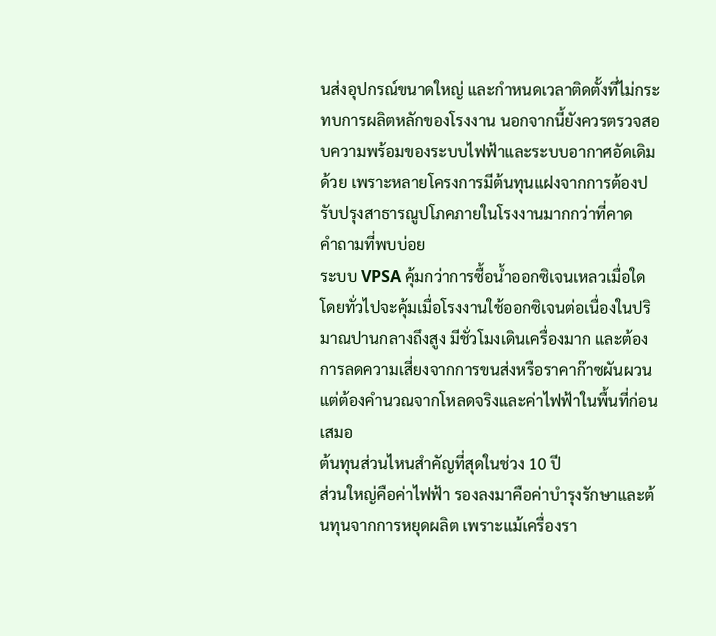นส่งอุปกรณ์ขนาดใหญ่ และกำหนดเวลาติดตั้งที่ไม่กระทบการผลิตหลักของโรงงาน นอกจากนี้ยังควรตรวจสอบความพร้อมของระบบไฟฟ้าและระบบอากาศอัดเดิมด้วย เพราะหลายโครงการมีต้นทุนแฝงจากการต้องปรับปรุงสาธารณูปโภคภายในโรงงานมากกว่าที่คาด
คำถามที่พบบ่อย
ระบบ VPSA คุ้มกว่าการซื้อน้ำออกซิเจนเหลวเมื่อใด
โดยทั่วไปจะคุ้มเมื่อโรงงานใช้ออกซิเจนต่อเนื่องในปริมาณปานกลางถึงสูง มีชั่วโมงเดินเครื่องมาก และต้องการลดความเสี่ยงจากการขนส่งหรือราคาก๊าซผันผวน แต่ต้องคำนวณจากโหลดจริงและค่าไฟฟ้าในพื้นที่ก่อนเสมอ
ต้นทุนส่วนไหนสำคัญที่สุดในช่วง 10 ปี
ส่วนใหญ่คือค่าไฟฟ้า รองลงมาคือค่าบำรุงรักษาและต้นทุนจากการหยุดผลิต เพราะแม้เครื่องรา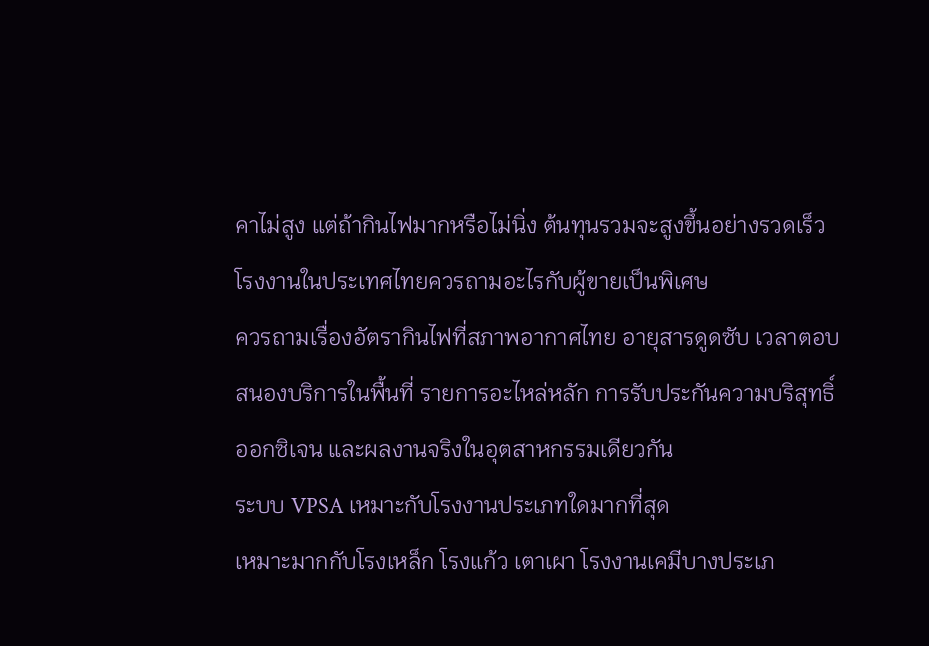คาไม่สูง แต่ถ้ากินไฟมากหรือไม่นิ่ง ต้นทุนรวมจะสูงขึ้นอย่างรวดเร็ว
โรงงานในประเทศไทยควรถามอะไรกับผู้ขายเป็นพิเศษ
ควรถามเรื่องอัตรากินไฟที่สภาพอากาศไทย อายุสารดูดซับ เวลาตอบสนองบริการในพื้นที่ รายการอะไหล่หลัก การรับประกันความบริสุทธิ์ออกซิเจน และผลงานจริงในอุตสาหกรรมเดียวกัน
ระบบ VPSA เหมาะกับโรงงานประเภทใดมากที่สุด
เหมาะมากกับโรงเหล็ก โรงแก้ว เตาเผา โรงงานเคมีบางประเภ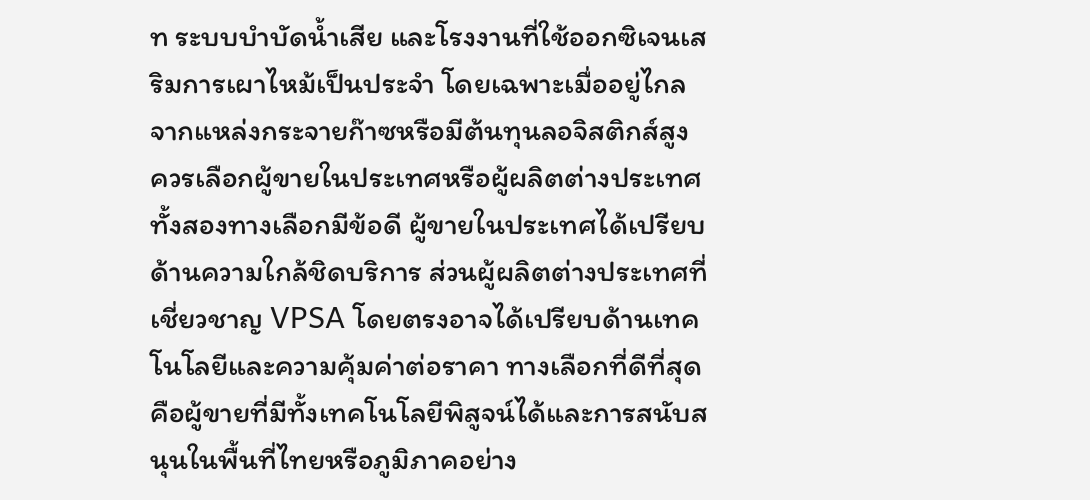ท ระบบบำบัดน้ำเสีย และโรงงานที่ใช้ออกซิเจนเสริมการเผาไหม้เป็นประจำ โดยเฉพาะเมื่ออยู่ไกลจากแหล่งกระจายก๊าซหรือมีต้นทุนลอจิสติกส์สูง
ควรเลือกผู้ขายในประเทศหรือผู้ผลิตต่างประเทศ
ทั้งสองทางเลือกมีข้อดี ผู้ขายในประเทศได้เปรียบด้านความใกล้ชิดบริการ ส่วนผู้ผลิตต่างประเทศที่เชี่ยวชาญ VPSA โดยตรงอาจได้เปรียบด้านเทคโนโลยีและความคุ้มค่าต่อราคา ทางเลือกที่ดีที่สุดคือผู้ขายที่มีทั้งเทคโนโลยีพิสูจน์ได้และการสนับสนุนในพื้นที่ไทยหรือภูมิภาคอย่าง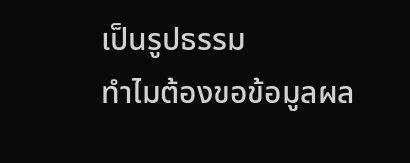เป็นรูปธรรม
ทำไมต้องขอข้อมูลผล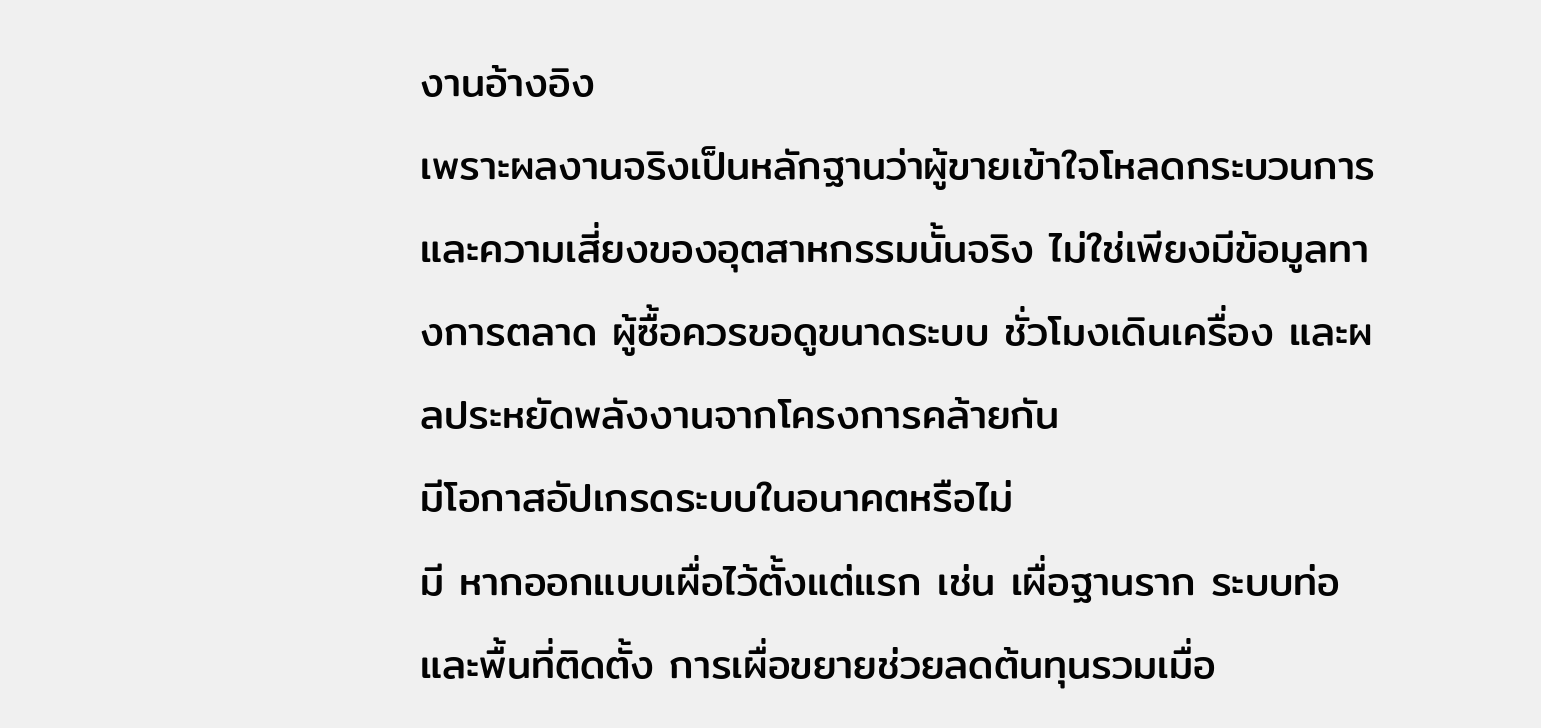งานอ้างอิง
เพราะผลงานจริงเป็นหลักฐานว่าผู้ขายเข้าใจโหลดกระบวนการและความเสี่ยงของอุตสาหกรรมนั้นจริง ไม่ใช่เพียงมีข้อมูลทางการตลาด ผู้ซื้อควรขอดูขนาดระบบ ชั่วโมงเดินเครื่อง และผลประหยัดพลังงานจากโครงการคล้ายกัน
มีโอกาสอัปเกรดระบบในอนาคตหรือไม่
มี หากออกแบบเผื่อไว้ตั้งแต่แรก เช่น เผื่อฐานราก ระบบท่อ และพื้นที่ติดตั้ง การเผื่อขยายช่วยลดต้นทุนรวมเมื่อ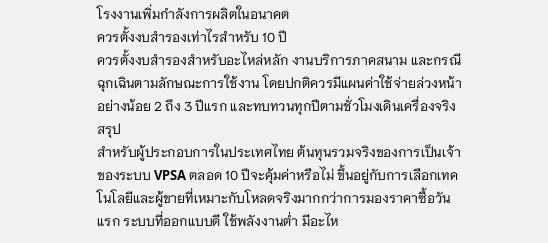โรงงานเพิ่มกำลังการผลิตในอนาคต
ควรตั้งงบสำรองเท่าไรสำหรับ 10 ปี
ควรตั้งงบสำรองสำหรับอะไหล่หลัก งานบริการภาคสนาม และกรณีฉุกเฉินตามลักษณะการใช้งาน โดยปกติควรมีแผนค่าใช้จ่ายล่วงหน้าอย่างน้อย 2 ถึง 3 ปีแรก และทบทวนทุกปีตามชั่วโมงเดินเครื่องจริง
สรุป
สำหรับผู้ประกอบการในประเทศไทย ต้นทุนรวมจริงของการเป็นเจ้าของระบบ VPSA ตลอด 10 ปีจะคุ้มค่าหรือไม่ ขึ้นอยู่กับการเลือกเทคโนโลยีและผู้ขายที่เหมาะกับโหลดจริงมากกว่าการมองราคาซื้อวันแรก ระบบที่ออกแบบดี ใช้พลังงานต่ำ มีอะไห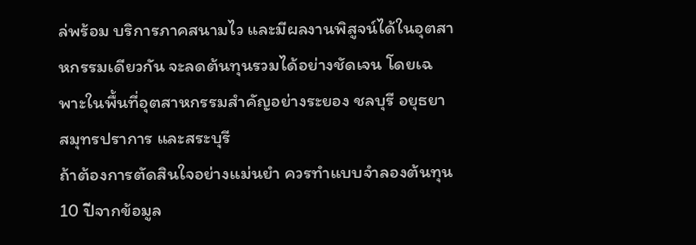ล่พร้อม บริการภาคสนามไว และมีผลงานพิสูจน์ได้ในอุตสาหกรรมเดียวกัน จะลดต้นทุนรวมได้อย่างชัดเจน โดยเฉพาะในพื้นที่อุตสาหกรรมสำคัญอย่างระยอง ชลบุรี อยุธยา สมุทรปราการ และสระบุรี
ถ้าต้องการตัดสินใจอย่างแม่นยำ ควรทำแบบจำลองต้นทุน 10 ปีจากข้อมูล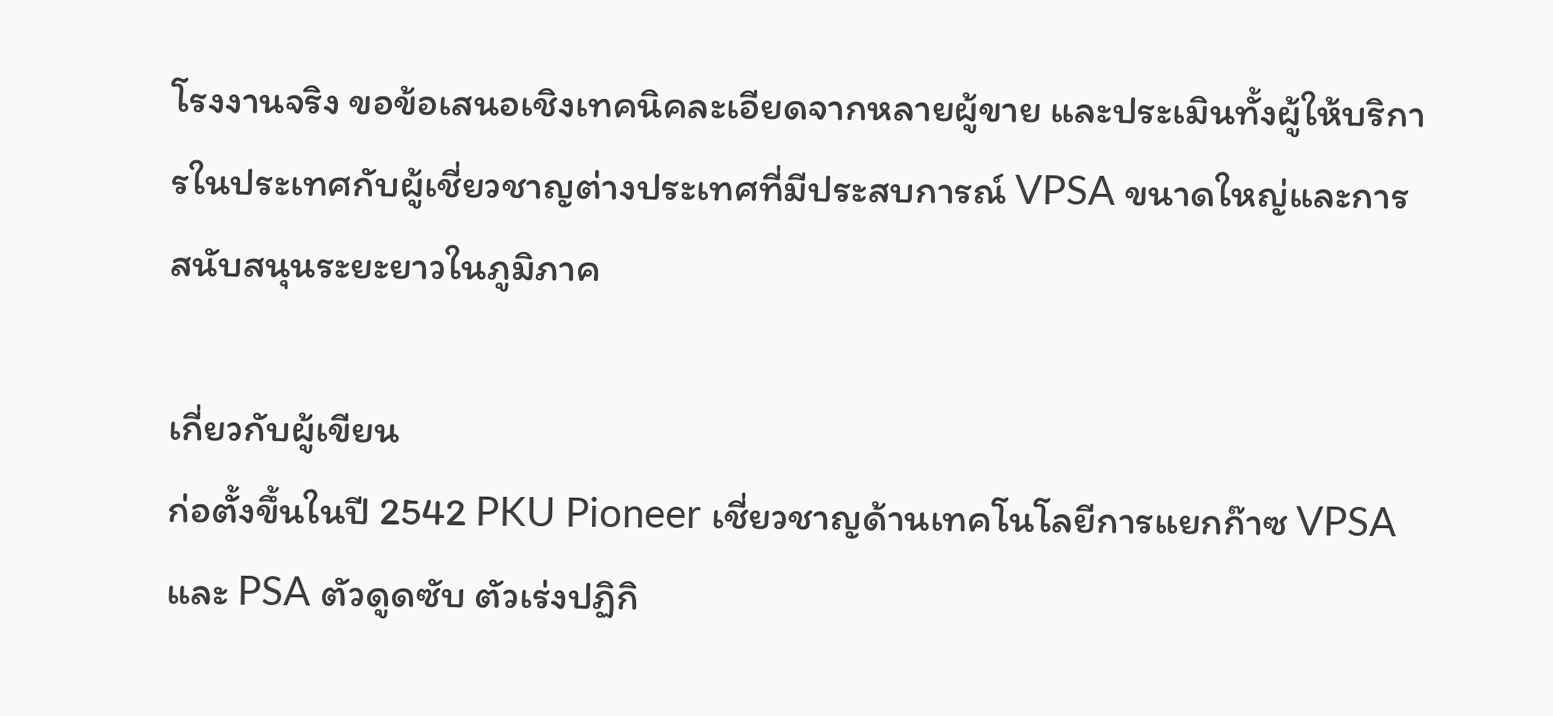โรงงานจริง ขอข้อเสนอเชิงเทคนิคละเอียดจากหลายผู้ขาย และประเมินทั้งผู้ให้บริการในประเทศกับผู้เชี่ยวชาญต่างประเทศที่มีประสบการณ์ VPSA ขนาดใหญ่และการสนับสนุนระยะยาวในภูมิภาค

เกี่ยวกับผู้เขียน
ก่อตั้งขึ้นในปี 2542 PKU Pioneer เชี่ยวชาญด้านเทคโนโลยีการแยกก๊าซ VPSA และ PSA ตัวดูดซับ ตัวเร่งปฏิกิ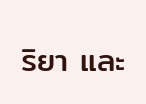ริยา และ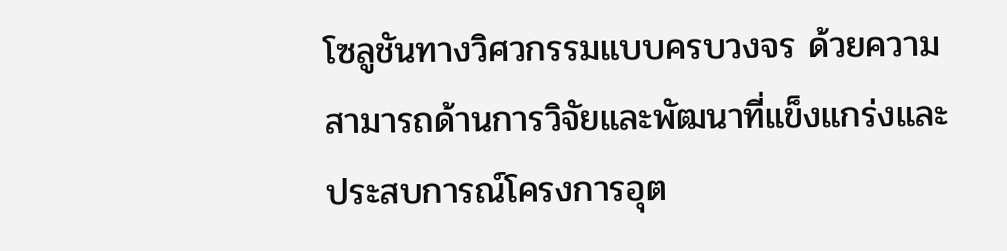โซลูชันทางวิศวกรรมแบบครบวงจร ด้วยความสามารถด้านการวิจัยและพัฒนาที่แข็งแกร่งและประสบการณ์โครงการอุต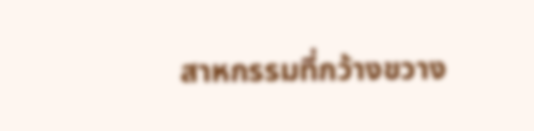สาหกรรมที่กว้างขวาง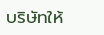บริษัทให้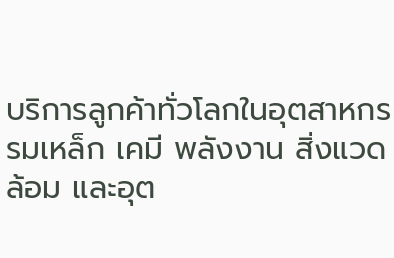บริการลูกค้าทั่วโลกในอุตสาหกรรมเหล็ก เคมี พลังงาน สิ่งแวดล้อม และอุต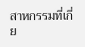สาหกรรมที่เกี่ย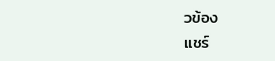วข้อง
แชร์